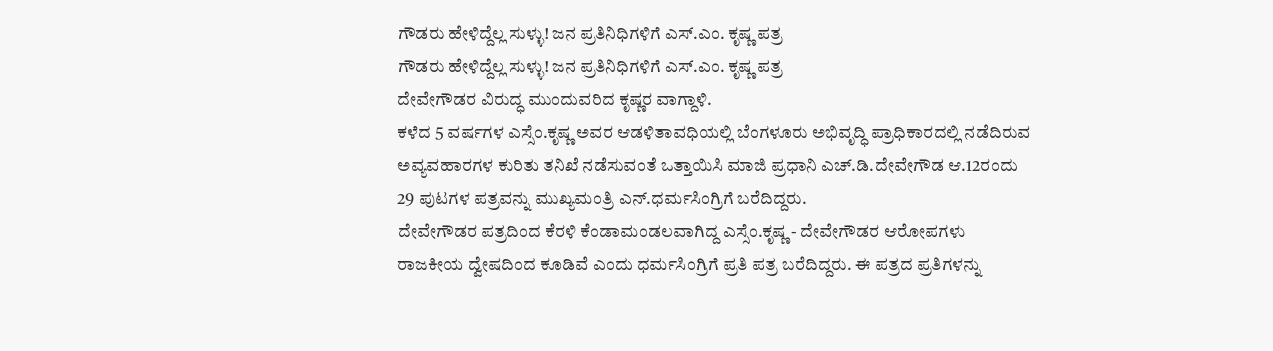ಗೌಡರು ಹೇಳಿದ್ದೆಲ್ಲ ಸುಳ್ಳು! ಜನ ಪ್ರತಿನಿಧಿಗಳಿಗೆ ಎಸ್.ಎಂ. ಕೃಷ್ಣ ಪತ್ರ
ಗೌಡರು ಹೇಳಿದ್ದೆಲ್ಲ ಸುಳ್ಳು! ಜನ ಪ್ರತಿನಿಧಿಗಳಿಗೆ ಎಸ್.ಎಂ. ಕೃಷ್ಣ ಪತ್ರ
ದೇವೇಗೌಡರ ವಿರುದ್ಧ ಮುಂದುವರಿದ ಕೃಷ್ಣರ ವಾಗ್ದಾಳಿ.
ಕಳೆದ 5 ವರ್ಷಗಳ ಎಸ್ಸೆಂ.ಕೃಷ್ಣ ಅವರ ಆಡಳಿತಾವಧಿಯಲ್ಲಿ ಬೆಂಗಳೂರು ಅಭಿವೃದ್ಧಿ ಪ್ರಾಧಿಕಾರದಲ್ಲಿ ನಡೆದಿರುವ ಅವ್ಯವಹಾರಗಳ ಕುರಿತು ತನಿಖೆ ನಡೆಸುವಂತೆ ಒತ್ತಾಯಿಸಿ ಮಾಜಿ ಪ್ರಧಾನಿ ಎಚ್.ಡಿ.ದೇವೇಗೌಡ ಆ.12ರಂದು 29 ಪುಟಗಳ ಪತ್ರವನ್ನು ಮುಖ್ಯಮಂತ್ರಿ ಎನ್.ಧರ್ಮಸಿಂಗ್ರಿಗೆ ಬರೆದಿದ್ದರು.
ದೇವೇಗೌಡರ ಪತ್ರದಿಂದ ಕೆರಳಿ ಕೆಂಡಾಮಂಡಲವಾಗಿದ್ದ ಎಸ್ಸೆಂ.ಕೃಷ್ಣ - ದೇವೇಗೌಡರ ಆರೋಪಗಳು ರಾಜಕೀಯ ದ್ವೇಷದಿಂದ ಕೂಡಿವೆ ಎಂದು ಧರ್ಮಸಿಂಗ್ರಿಗೆ ಪ್ರತಿ ಪತ್ರ ಬರೆದಿದ್ದರು. ಈ ಪತ್ರದ ಪ್ರತಿಗಳನ್ನು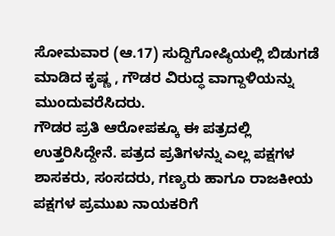ಸೋಮವಾರ (ಆ.17) ಸುದ್ದಿಗೋಷ್ಠಿಯಲ್ಲಿ ಬಿಡುಗಡೆ ಮಾಡಿದ ಕೃಷ್ಣ , ಗೌಡರ ವಿರುದ್ಧ ವಾಗ್ದಾಳಿಯನ್ನು ಮುಂದುವರೆಸಿದರು.
ಗೌಡರ ಪ್ರತಿ ಆರೋಪಕ್ಕೂ ಈ ಪತ್ರದಲ್ಲಿ ಉತ್ತರಿಸಿದ್ದೇನೆ. ಪತ್ರದ ಪ್ರತಿಗಳನ್ನು ಎಲ್ಲ ಪಕ್ಷಗಳ ಶಾಸಕರು, ಸಂಸದರು, ಗಣ್ಯರು ಹಾಗೂ ರಾಜಕೀಯ ಪಕ್ಷಗಳ ಪ್ರಮುಖ ನಾಯಕರಿಗೆ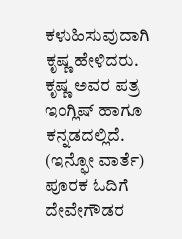ಕಳುಹಿಸುವುದಾಗಿ ಕೃಷ್ಣ ಹೇಳಿದರು. ಕೃಷ್ಣ ಅವರ ಪತ್ರ ಇಂಗ್ಲಿಷ್ ಹಾಗೂ ಕನ್ನಡದಲ್ಲಿದೆ.
(ಇನ್ಫೋ ವಾರ್ತೆ)
ಪೂರಕ ಓದಿಗೆ
ದೇವೇಗೌಡರ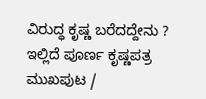ವಿರುದ್ಧ ಕೃಷ್ಣ ಬರೆದದ್ದೇನು ? ಇಲ್ಲಿದೆ ಪೂರ್ಣ ಕೃಷ್ಣಪತ್ರ
ಮುಖಪುಟ /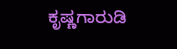ಕೃಷ್ಣಗಾರುಡಿ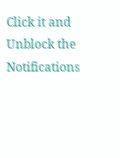Click it and Unblock the Notifications